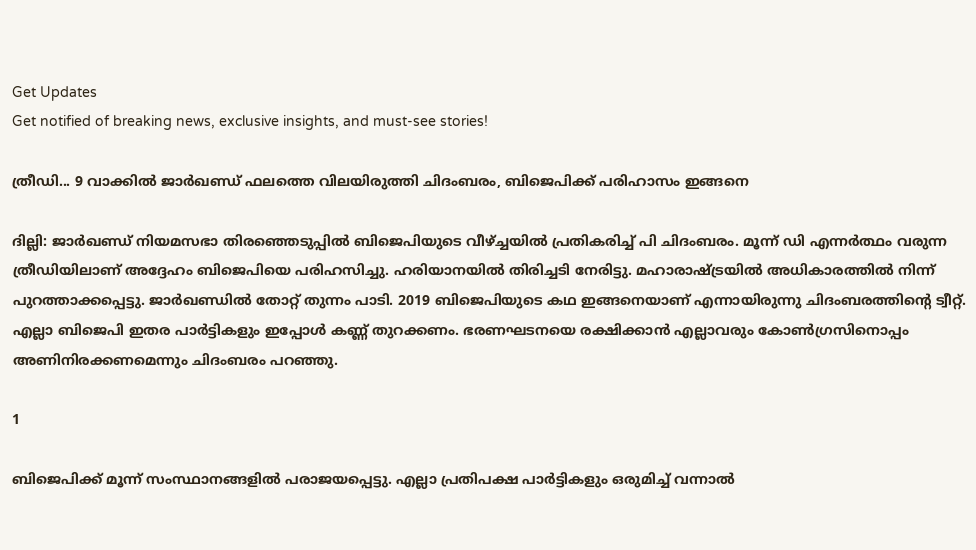Get Updates
Get notified of breaking news, exclusive insights, and must-see stories!

ത്രീഡി... 9 വാക്കില്‍ ജാര്‍ഖണ്ഡ് ഫലത്തെ വിലയിരുത്തി ചിദംബരം, ബിജെപിക്ക് പരിഹാസം ഇങ്ങനെ

ദില്ലി: ജാര്‍ഖണ്ഡ് നിയമസഭാ തിരഞ്ഞെടുപ്പില്‍ ബിജെപിയുടെ വീഴ്ച്ചയില്‍ പ്രതികരിച്ച് പി ചിദംബരം. മൂന്ന് ഡി എന്നര്‍ത്ഥം വരുന്ന ത്രീഡിയിലാണ് അദ്ദേഹം ബിജെപിയെ പരിഹസിച്ചു. ഹരിയാനയില്‍ തിരിച്ചടി നേരിട്ടു. മഹാരാഷ്ട്രയില്‍ അധികാരത്തില്‍ നിന്ന് പുറത്താക്കപ്പെട്ടു. ജാര്‍ഖണ്ഡില്‍ തോറ്റ് തുന്നം പാടി. 2019 ബിജെപിയുടെ കഥ ഇങ്ങനെയാണ് എന്നായിരുന്നു ചിദംബരത്തിന്റെ ട്വീറ്റ്. എല്ലാ ബിജെപി ഇതര പാര്‍ട്ടികളും ഇപ്പോള്‍ കണ്ണ് തുറക്കണം. ഭരണഘടനയെ രക്ഷിക്കാന്‍ എല്ലാവരും കോണ്‍ഗ്രസിനൊപ്പം അണിനിരക്കണമെന്നും ചിദംബരം പറഞ്ഞു.

1

ബിജെപിക്ക് മൂന്ന് സംസ്ഥാനങ്ങളില്‍ പരാജയപ്പെട്ടു. എല്ലാ പ്രതിപക്ഷ പാര്‍ട്ടികളും ഒരുമിച്ച് വന്നാല്‍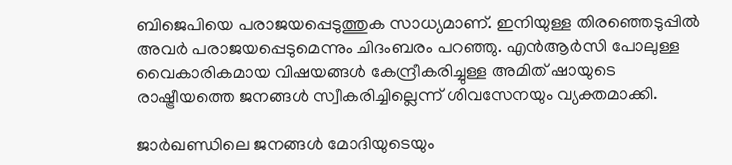ബിജെപിയെ പരാജയപ്പെടുത്തുക സാധ്യമാണ്. ഇനിയുള്ള തിരഞ്ഞെടുപ്പില്‍ അവര്‍ പരാജയപ്പെടുമെന്നും ചിദംബരം പറഞ്ഞു. എന്‍ആര്‍സി പോലുള്ള വൈകാരികമായ വിഷയങ്ങള്‍ കേന്ദ്രീകരിച്ചുള്ള അമിത് ഷായുടെ രാഷ്ട്രീയത്തെ ജനങ്ങള്‍ സ്വീകരിച്ചില്ലെന്ന് ശിവസേനയും വ്യക്തമാക്കി.

ജാര്‍ഖണ്ഡിലെ ജനങ്ങള്‍ മോദിയുടെയും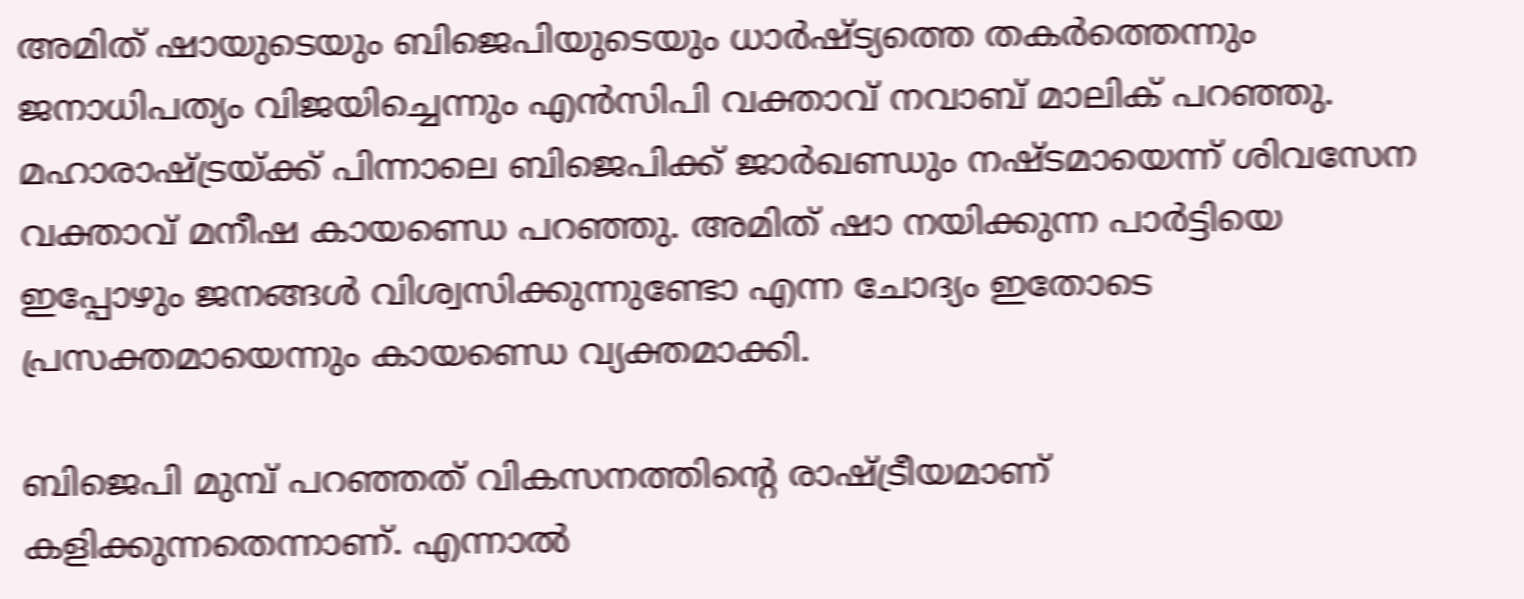അമിത് ഷായുടെയും ബിജെപിയുടെയും ധാര്‍ഷ്ട്യത്തെ തകര്‍ത്തെന്നും ജനാധിപത്യം വിജയിച്ചെന്നും എന്‍സിപി വക്താവ് നവാബ് മാലിക് പറഞ്ഞു. മഹാരാഷ്ട്രയ്ക്ക് പിന്നാലെ ബിജെപിക്ക് ജാര്‍ഖണ്ഡും നഷ്ടമായെന്ന് ശിവസേന വക്താവ് മനീഷ കായണ്ഡെ പറഞ്ഞു. അമിത് ഷാ നയിക്കുന്ന പാര്‍ട്ടിയെ ഇപ്പോഴും ജനങ്ങള്‍ വിശ്വസിക്കുന്നുണ്ടോ എന്ന ചോദ്യം ഇതോടെ പ്രസക്തമായെന്നും കായണ്ഡെ വ്യക്തമാക്കി.

ബിജെപി മുമ്പ് പറഞ്ഞത് വികസനത്തിന്റെ രാഷ്ട്രീയമാണ് കളിക്കുന്നതെന്നാണ്. എന്നാല്‍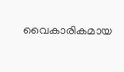വൈകാരികമായ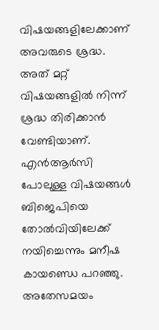വിഷയങ്ങളിലേക്കാണ് അവരുടെ ശ്രദ്ധ. അത് മറ്റ് വിഷയങ്ങളില്‍ നിന്ന് ശ്രദ്ധ തിരിക്കാന്‍ വേണ്ടിയാണ്. എന്‍ആര്‍സി പോലുള്ള വിഷയങ്ങള്‍ ബിജെപിയെ തോല്‍വിയിലേക്ക് നയിച്ചെന്നും മനീഷ കായണ്ഡെ പറഞ്ഞു. അതേസമയം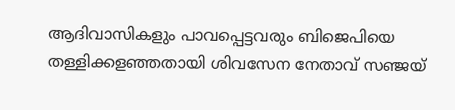ആദിവാസികളും പാവപ്പെട്ടവരും ബിജെപിയെ തള്ളിക്കളഞ്ഞതായി ശിവസേന നേതാവ് സഞ്ജയ്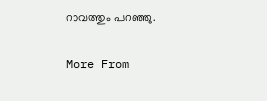റാവത്തും പറഞ്ഞു.

More From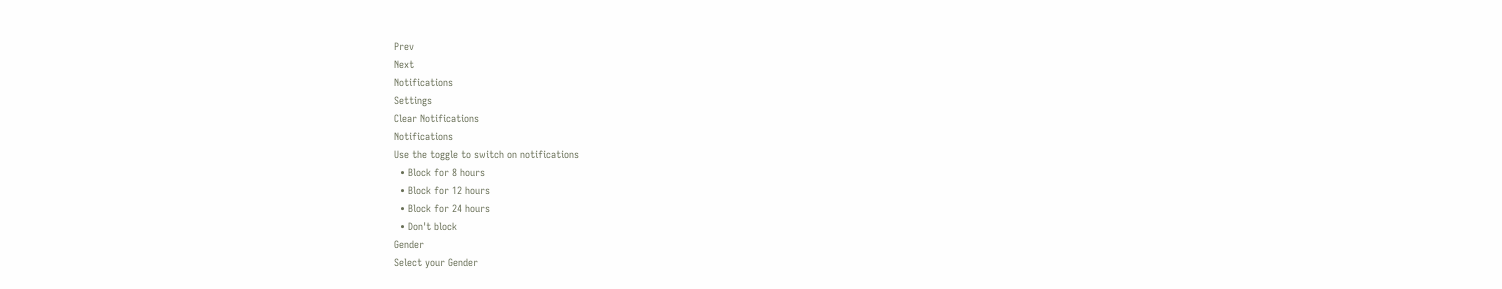Prev
Next
Notifications
Settings
Clear Notifications
Notifications
Use the toggle to switch on notifications
  • Block for 8 hours
  • Block for 12 hours
  • Block for 24 hours
  • Don't block
Gender
Select your Gender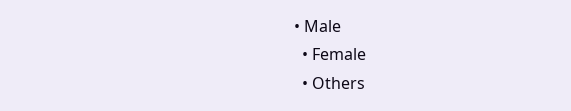• Male
  • Female
  • Others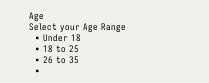Age
Select your Age Range
  • Under 18
  • 18 to 25
  • 26 to 35
  •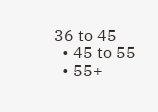36 to 45
  • 45 to 55
  • 55+